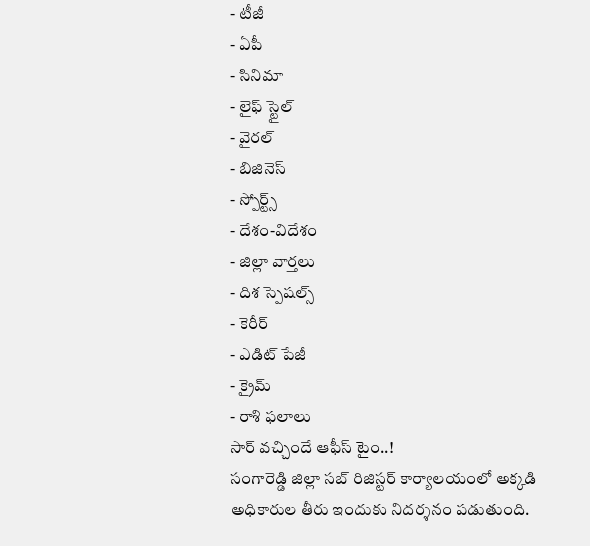- టీజీ
- ఏపీ
- సినిమా
- లైఫ్ స్టైల్
- వైరల్
- బిజినెస్
- స్పోర్ట్స్
- దేశం-విదేశం
- జిల్లా వార్తలు
- దిశ స్పెషల్స్
- కెరీర్
- ఎడిట్ పేజీ
- క్రైమ్
- రాశి ఫలాలు
సార్ వచ్చిందే ఆఫీస్ టైం..!
సంగారెడ్డి జిల్లా సబ్ రిజిస్టర్ కార్యాలయంలో అక్కడి అధికారుల తీరు ఇందుకు నిదర్శనం పడుతుంది.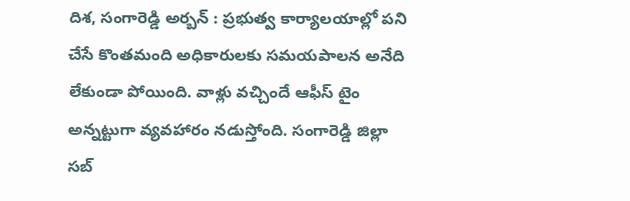దిశ, సంగారెడ్డి అర్బన్ : ప్రభుత్వ కార్యాలయాల్లో పని చేసే కొంతమంది అధికారులకు సమయపాలన అనేది లేకుండా పోయింది. వాళ్లు వచ్చిందే ఆఫీస్ టైం అన్నట్టుగా వ్యవహారం నడుస్తోంది. సంగారెడ్డి జిల్లా సబ్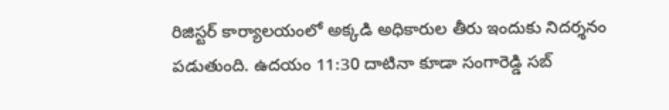రిజిస్టర్ కార్యాలయంలో అక్కడి అధికారుల తీరు ఇందుకు నిదర్శనం పడుతుంది. ఉదయం 11:30 దాటినా కూడా సంగారెడ్డి సబ్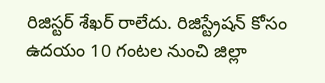రిజిస్టర్ శేఖర్ రాలేదు. రిజిస్ట్రేషన్ కోసం ఉదయం 10 గంటల నుంచి జిల్లా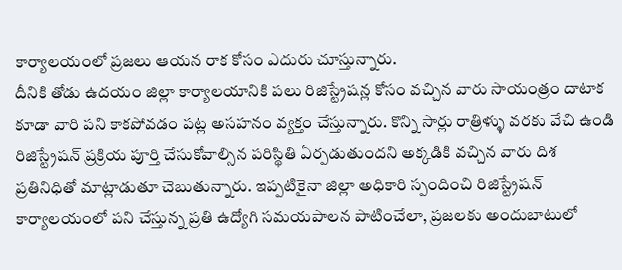కార్యాలయంలో ప్రజలు ఆయన రాక కోసం ఎదురు చూస్తున్నారు.
దీనికి తోడు ఉదయం జిల్లా కార్యాలయానికి పలు రిజిస్ట్రేషన్ల కోసం వచ్చిన వారు సాయంత్రం దాటాక కూడా వారి పని కాకపోవడం పట్ల అసహనం వ్యక్తం చేస్తున్నారు. కొన్ని సార్లు రాత్రిళ్ళు వరకు వేచి ఉండి రిజిస్ట్రేషన్ ప్రక్రియ పూర్తి చేసుకోవాల్సిన పరిస్థితి ఏర్పడుతుందని అక్కడికి వచ్చిన వారు దిశ ప్రతినిధితో మాట్లాడుతూ చెబుతున్నారు. ఇప్పటికైనా జిల్లా అధికారి స్పందించి రిజిస్ట్రేషన్ కార్యాలయంలో పని చేస్తున్న ప్రతి ఉద్యోగి సమయపాలన పాటించేలా, ప్రజలకు అందుబాటులో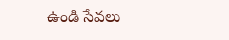ఉండి సేవలు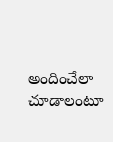అందించేలా చూడాలంటూ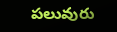పలువురు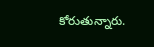కోరుతున్నారు.